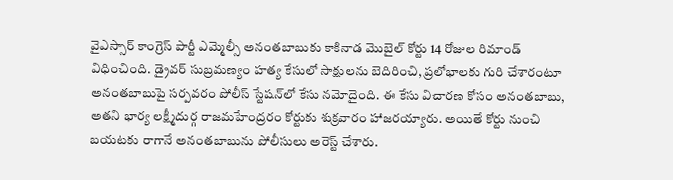వైఎస్సార్ కాంగ్రెస్ పార్టీ ఎమ్మెల్సీ అనంతబాబుకు కాకినాడ మొబైల్ కోర్టు 14 రోజుల రిమాండ్ విధించింది. డ్రైవర్ సుబ్రమణ్యం హత్య కేసులో సాక్షులను బెదిరించి, ప్రలోభాలకు గురి చేశారంటూ అనంతబాబుపై సర్పవరం పోలీస్ స్టేషన్‌లో కేసు నమోదైంది. ఈ కేసు విచారణ కోసం అనంతబాబు, అతని భార్య లక్ష్మీదుర్గ రాజమహేంద్రరం కోర్టుకు శుక్రవారం హాజరయ్యారు. అయితే కోర్టు నుంచి బయటకు రాగానే అనంతబాబును పోలీసులు అరెస్ట్ చేశారు.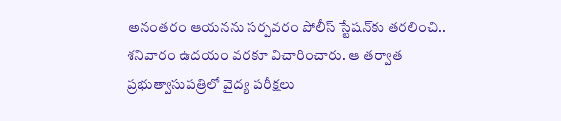అనంతరం ఆయనను సర్పవరం పోలీస్ స్టేషన్‌కు తరలించి.. శనివారం ఉదయం వరకూ విచారించారు. ఆ తర్వాత ప్రభుత్వాసుపత్రిలో వైద్య పరీక్షలు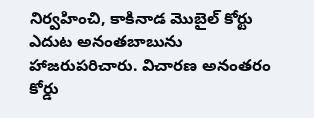నిర్వహించి, కాకినాడ మొబైల్ కోర్టు ఎదుట అనంతబాబును హాజరుపరిచారు. విచారణ అనంతరం కోర్డు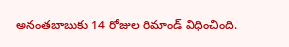అనంతబాబుకు 14 రోజుల రిమాండ్ విధించింది.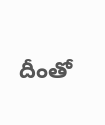దీంతో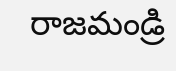రాజమండ్రి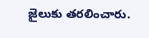జైలుకు తరలించారు.